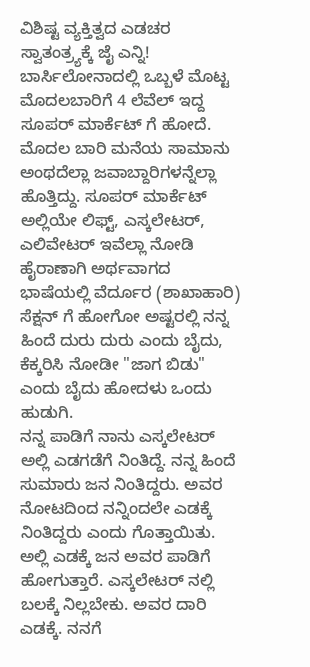ವಿಶಿಷ್ಟ ವ್ಯಕ್ತಿತ್ವದ ಎಡಚರ ಸ್ವಾತಂತ್ರ್ಯಕ್ಕೆ ಜೈ ಎನ್ನಿ!
ಬಾರ್ಸಿಲೋನಾದಲ್ಲಿ ಒಬ್ಬಳೆ ಮೊಟ್ಟ ಮೊದಲಬಾರಿಗೆ 4 ಲೆವೆಲ್ ಇದ್ದ ಸೂಪರ್ ಮಾರ್ಕೆಟ್ ಗೆ ಹೋದೆ. ಮೊದಲ ಬಾರಿ ಮನೆಯ ಸಾಮಾನು ಅಂಥದೆಲ್ಲಾ ಜವಾಬ್ದಾರಿಗಳನ್ನೆಲ್ಲಾ ಹೊತ್ತಿದ್ದು. ಸೂಪರ್ ಮಾರ್ಕೆಟ್ ಅಲ್ಲಿಯೇ ಲಿಫ್ಟ್, ಎಸ್ಕಲೇಟರ್, ಎಲಿವೇಟರ್ ಇವೆಲ್ಲಾ ನೋಡಿ ಹೈರಾಣಾಗಿ ಅರ್ಥವಾಗದ ಭಾಷೆಯಲ್ಲಿ ವೆರ್ದೂರ (ಶಾಖಾಹಾರಿ) ಸೆಕ್ಷನ್ ಗೆ ಹೋಗೋ ಅಷ್ಟರಲ್ಲಿ ನನ್ನ ಹಿಂದೆ ದುರು ದುರು ಎಂದು ಬೈದು, ಕೆಕ್ಕರಿಸಿ ನೋಡೀ "ಜಾಗ ಬಿಡು" ಎಂದು ಬೈದು ಹೋದಳು ಒಂದು ಹುಡುಗಿ.
ನನ್ನ ಪಾಡಿಗೆ ನಾನು ಎಸ್ಕಲೇಟರ್ ಅಲ್ಲಿ ಎಡಗಡೆಗೆ ನಿಂತಿದ್ದೆ. ನನ್ನ ಹಿಂದೆ ಸುಮಾರು ಜನ ನಿಂತಿದ್ದರು. ಅವರ ನೋಟದಿಂದ ನನ್ನಿಂದಲೇ ಎಡಕ್ಕೆ ನಿಂತಿದ್ದರು ಎಂದು ಗೊತ್ತಾಯಿತು. ಅಲ್ಲಿ ಎಡಕ್ಕೆ ಜನ ಅವರ ಪಾಡಿಗೆ ಹೋಗುತ್ತಾರೆ. ಎಸ್ಕಲೇಟರ್ ನಲ್ಲಿ ಬಲಕ್ಕೆ ನಿಲ್ಲಬೇಕು. ಅವರ ದಾರಿ ಎಡಕ್ಕೆ. ನನಗೆ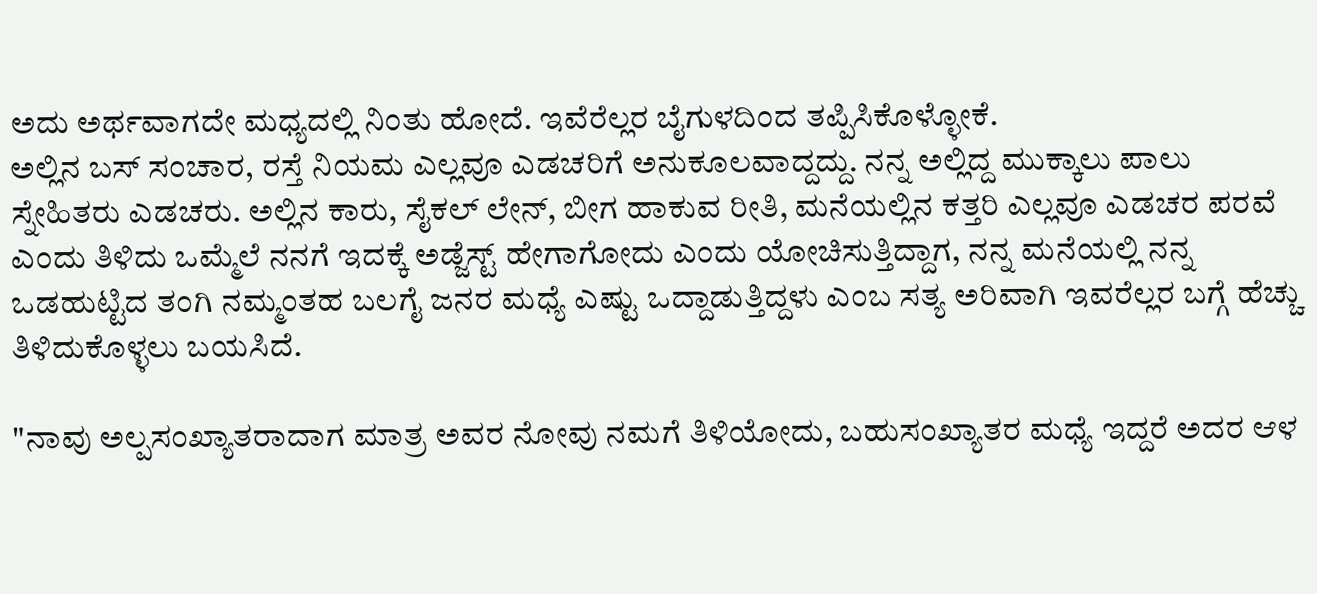ಅದು ಅರ್ಥವಾಗದೇ ಮಧ್ಯದಲ್ಲಿ ನಿಂತು ಹೋದೆ. ಇವೆರೆಲ್ಲರ ಬೈಗುಳದಿಂದ ತಪ್ಪಿಸಿಕೊಳ್ಳೋಕೆ.
ಅಲ್ಲಿನ ಬಸ್ ಸಂಚಾರ, ರಸ್ತೆ ನಿಯಮ ಎಲ್ಲವೂ ಎಡಚರಿಗೆ ಅನುಕೂಲವಾದ್ದದ್ದು. ನನ್ನ ಅಲ್ಲಿದ್ದ ಮುಕ್ಕಾಲು ಪಾಲು ಸ್ನೇಹಿತರು ಎಡಚರು. ಅಲ್ಲಿನ ಕಾರು, ಸೈಕಲ್ ಲೇನ್, ಬೀಗ ಹಾಕುವ ರೀತಿ, ಮನೆಯಲ್ಲಿನ ಕತ್ತರಿ ಎಲ್ಲವೂ ಎಡಚರ ಪರವೆ ಎಂದು ತಿಳಿದು ಒಮ್ಮೆಲೆ ನನಗೆ ಇದಕ್ಕೆ ಅಡ್ಜೆಸ್ಟ್ ಹೇಗಾಗೋದು ಎಂದು ಯೋಚಿಸುತ್ತಿದ್ದಾಗ, ನನ್ನ ಮನೆಯಲ್ಲಿ ನನ್ನ ಒಡಹುಟ್ಟಿದ ತಂಗಿ ನಮ್ಮಂತಹ ಬಲಗೈ ಜನರ ಮಧ್ಯೆ ಎಷ್ಟು ಒದ್ದಾಡುತ್ತಿದ್ದಳು ಎಂಬ ಸತ್ಯ ಅರಿವಾಗಿ ಇವರೆಲ್ಲರ ಬಗ್ಗೆ ಹೆಚ್ಚು ತಿಳಿದುಕೊಳ್ಳಲು ಬಯಸಿದೆ.

"ನಾವು ಅಲ್ಪಸಂಖ್ಯಾತರಾದಾಗ ಮಾತ್ರ ಅವರ ನೋವು ನಮಗೆ ತಿಳಿಯೋದು, ಬಹುಸಂಖ್ಯಾತರ ಮಧ್ಯೆ ಇದ್ದರೆ ಅದರ ಆಳ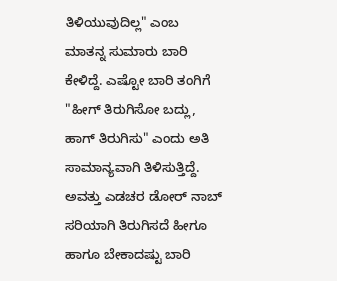ತಿಳಿಯುವುದಿಲ್ಲ" ಎಂಬ ಮಾತನ್ನ ಸುಮಾರು ಬಾರಿ ಕೇಳಿದ್ದೆ. ಎಷ್ಟೋ ಬಾರಿ ತಂಗಿಗೆ "ಹೀಗ್ ತಿರುಗಿಸೋ ಬದ್ಲು, ಹಾಗ್ ತಿರುಗಿಸು" ಎಂದು ಅತಿ ಸಾಮಾನ್ಯವಾಗಿ ತಿಳಿಸುತ್ತಿದ್ದೆ. ಅವತ್ತು ಎಡಚರ ಡೋರ್ ನಾಬ್ ಸರಿಯಾಗಿ ತಿರುಗಿಸದೆ ಹೀಗೂ ಹಾಗೂ ಬೇಕಾದಷ್ಟು ಬಾರಿ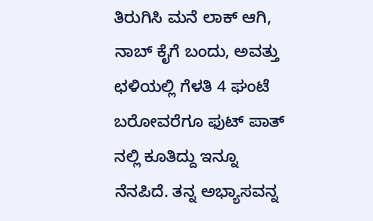ತಿರುಗಿಸಿ ಮನೆ ಲಾಕ್ ಆಗಿ, ನಾಬ್ ಕೈಗೆ ಬಂದು, ಅವತ್ತು ಛಳಿಯಲ್ಲಿ ಗೆಳತಿ 4 ಘಂಟೆ ಬರೋವರೆಗೂ ಫುಟ್ ಪಾತ್ ನಲ್ಲಿ ಕೂತಿದ್ದು ಇನ್ನೂ ನೆನಪಿದೆ. ತನ್ನ ಅಭ್ಯಾಸವನ್ನ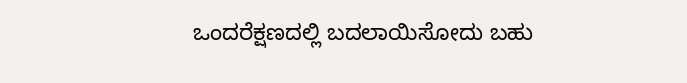ಒಂದರೆಕ್ಷಣದಲ್ಲಿ ಬದಲಾಯಿಸೋದು ಬಹು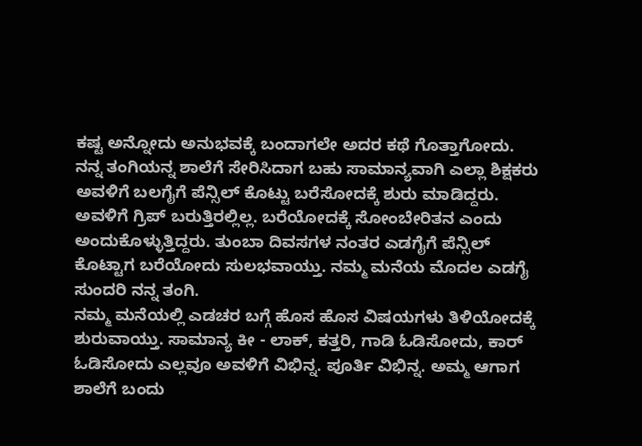ಕಷ್ಟ ಅನ್ನೋದು ಅನುಭವಕ್ಕೆ ಬಂದಾಗಲೇ ಅದರ ಕಥೆ ಗೊತ್ತಾಗೋದು.
ನನ್ನ ತಂಗಿಯನ್ನ ಶಾಲೆಗೆ ಸೇರಿಸಿದಾಗ ಬಹು ಸಾಮಾನ್ಯವಾಗಿ ಎಲ್ಲಾ ಶಿಕ್ಷಕರು ಅವಳಿಗೆ ಬಲಗೈಗೆ ಪೆನ್ಸಿಲ್ ಕೊಟ್ಟು ಬರೆಸೋದಕ್ಕೆ ಶುರು ಮಾಡಿದ್ದರು. ಅವಳಿಗೆ ಗ್ರಿಪ್ ಬರುತ್ತಿರಲ್ಲಿಲ್ಲ. ಬರೆಯೋದಕ್ಕೆ ಸೋಂಬೇರಿತನ ಎಂದು ಅಂದುಕೊಳ್ಳುತ್ತಿದ್ದರು. ತುಂಬಾ ದಿವಸಗಳ ನಂತರ ಎಡಗೈಗೆ ಪೆನ್ಸಿಲ್ ಕೊಟ್ಟಾಗ ಬರೆಯೋದು ಸುಲಭವಾಯ್ತು. ನಮ್ಮ ಮನೆಯ ಮೊದಲ ಎಡಗೈ ಸುಂದರಿ ನನ್ನ ತಂಗಿ.
ನಮ್ಮ ಮನೆಯಲ್ಲಿ ಎಡಚರ ಬಗ್ಗೆ ಹೊಸ ಹೊಸ ವಿಷಯಗಳು ತಿಳಿಯೋದಕ್ಕೆ ಶುರುವಾಯ್ತು. ಸಾಮಾನ್ಯ ಕೀ - ಲಾಕ್, ಕತ್ತರಿ, ಗಾಡಿ ಓಡಿಸೋದು, ಕಾರ್ ಓಡಿಸೋದು ಎಲ್ಲವೂ ಅವಳಿಗೆ ವಿಭಿನ್ನ. ಪೂರ್ತಿ ವಿಭಿನ್ನ. ಅಮ್ಮ ಆಗಾಗ ಶಾಲೆಗೆ ಬಂದು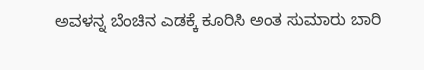ಅವಳನ್ನ ಬೆಂಚಿನ ಎಡಕ್ಕೆ ಕೂರಿಸಿ ಅಂತ ಸುಮಾರು ಬಾರಿ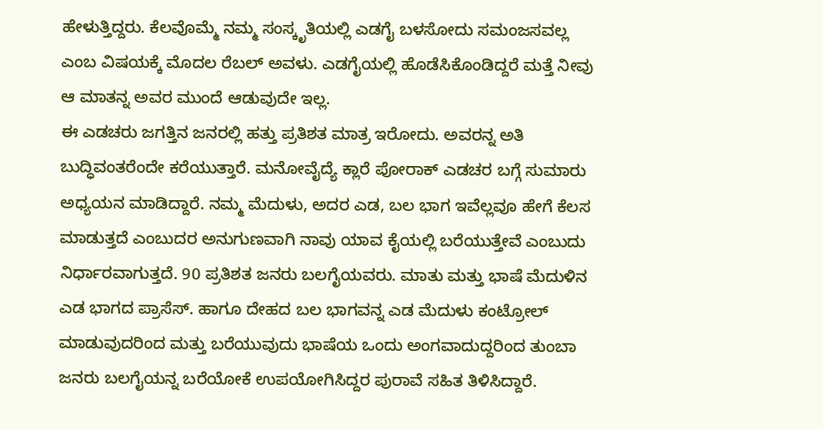ಹೇಳುತ್ತಿದ್ದರು. ಕೆಲವೊಮ್ಮೆ ನಮ್ಮ ಸಂಸ್ಕೃತಿಯಲ್ಲಿ ಎಡಗೈ ಬಳಸೋದು ಸಮಂಜಸವಲ್ಲ ಎಂಬ ವಿಷಯಕ್ಕೆ ಮೊದಲ ರೆಬಲ್ ಅವಳು. ಎಡಗೈಯಲ್ಲಿ ಹೊಡೆಸಿಕೊಂಡಿದ್ದರೆ ಮತ್ತೆ ನೀವು ಆ ಮಾತನ್ನ ಅವರ ಮುಂದೆ ಆಡುವುದೇ ಇಲ್ಲ.
ಈ ಎಡಚರು ಜಗತ್ತಿನ ಜನರಲ್ಲಿ ಹತ್ತು ಪ್ರತಿಶತ ಮಾತ್ರ ಇರೋದು. ಅವರನ್ನ ಅತಿ ಬುದ್ಧಿವಂತರೆಂದೇ ಕರೆಯುತ್ತಾರೆ. ಮನೋವೈದ್ಯೆ ಕ್ಲಾರೆ ಪೋರಾಕ್ ಎಡಚರ ಬಗ್ಗೆ ಸುಮಾರು ಅಧ್ಯಯನ ಮಾಡಿದ್ದಾರೆ. ನಮ್ಮ ಮೆದುಳು, ಅದರ ಎಡ, ಬಲ ಭಾಗ ಇವೆಲ್ಲವೂ ಹೇಗೆ ಕೆಲಸ ಮಾಡುತ್ತದೆ ಎಂಬುದರ ಅನುಗುಣವಾಗಿ ನಾವು ಯಾವ ಕೈಯಲ್ಲಿ ಬರೆಯುತ್ತೇವೆ ಎಂಬುದು ನಿರ್ಧಾರವಾಗುತ್ತದೆ. 90 ಪ್ರತಿಶತ ಜನರು ಬಲಗೈಯವರು. ಮಾತು ಮತ್ತು ಭಾಷೆ ಮೆದುಳಿನ ಎಡ ಭಾಗದ ಪ್ರಾಸೆಸ್. ಹಾಗೂ ದೇಹದ ಬಲ ಭಾಗವನ್ನ ಎಡ ಮೆದುಳು ಕಂಟ್ರೋಲ್ ಮಾಡುವುದರಿಂದ ಮತ್ತು ಬರೆಯುವುದು ಭಾಷೆಯ ಒಂದು ಅಂಗವಾದುದ್ದರಿಂದ ತುಂಬಾ ಜನರು ಬಲಗೈಯನ್ನ ಬರೆಯೋಕೆ ಉಪಯೋಗಿಸಿದ್ದರ ಪುರಾವೆ ಸಹಿತ ತಿಳಿಸಿದ್ದಾರೆ.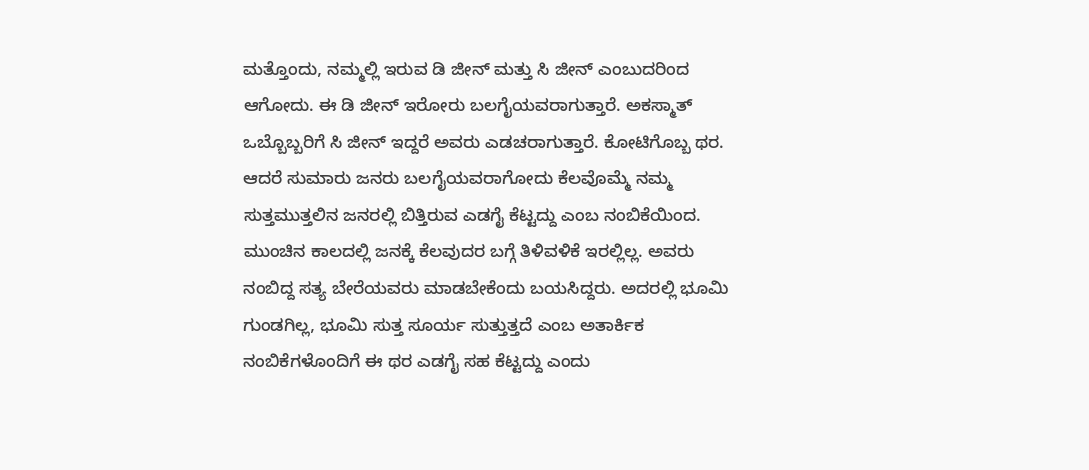ಮತ್ತೊಂದು, ನಮ್ಮಲ್ಲಿ ಇರುವ ಡಿ ಜೀನ್ ಮತ್ತು ಸಿ ಜೀನ್ ಎಂಬುದರಿಂದ ಆಗೋದು. ಈ ಡಿ ಜೀನ್ ಇರೋರು ಬಲಗೈಯವರಾಗುತ್ತಾರೆ. ಅಕಸ್ಮಾತ್ ಒಬ್ಬೊಬ್ಬರಿಗೆ ಸಿ ಜೀನ್ ಇದ್ದರೆ ಅವರು ಎಡಚರಾಗುತ್ತಾರೆ. ಕೋಟಿಗೊಬ್ಬ ಥರ. ಆದರೆ ಸುಮಾರು ಜನರು ಬಲಗೈಯವರಾಗೋದು ಕೆಲವೊಮ್ಮೆ ನಮ್ಮ ಸುತ್ತಮುತ್ತಲಿನ ಜನರಲ್ಲಿ ಬಿತ್ತಿರುವ ಎಡಗೈ ಕೆಟ್ಟದ್ದು ಎಂಬ ನಂಬಿಕೆಯಿಂದ.
ಮುಂಚಿನ ಕಾಲದಲ್ಲಿ ಜನಕ್ಕೆ ಕೆಲವುದರ ಬಗ್ಗೆ ತಿಳಿವಳಿಕೆ ಇರಲ್ಲಿಲ್ಲ. ಅವರು ನಂಬಿದ್ದ ಸತ್ಯ ಬೇರೆಯವರು ಮಾಡಬೇಕೆಂದು ಬಯಸಿದ್ದರು. ಅದರಲ್ಲಿ ಭೂಮಿ ಗುಂಡಗಿಲ್ಲ, ಭೂಮಿ ಸುತ್ತ ಸೂರ್ಯ ಸುತ್ತುತ್ತದೆ ಎಂಬ ಅತಾರ್ಕಿಕ ನಂಬಿಕೆಗಳೊಂದಿಗೆ ಈ ಥರ ಎಡಗೈ ಸಹ ಕೆಟ್ಟದ್ದು ಎಂದು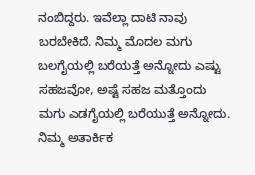ನಂಬಿದ್ದರು. ಇವೆಲ್ಲಾ ದಾಟಿ ನಾವು ಬರಬೇಕಿದೆ. ನಿಮ್ಮ ಮೊದಲ ಮಗು ಬಲಗೈಯಲ್ಲಿ ಬರೆಯತ್ತೆ ಅನ್ನೋದು ಎಷ್ಟು ಸಹಜವೋ, ಅಷ್ಟೆ ಸಹಜ ಮತ್ತೊಂದು ಮಗು ಎಡಗೈಯಲ್ಲಿ ಬರೆಯುತ್ತೆ ಅನ್ನೋದು. ನಿಮ್ಮ ಅತಾರ್ಕಿಕ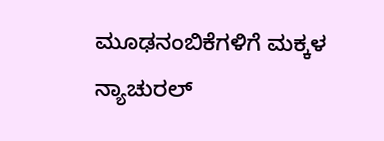ಮೂಢನಂಬಿಕೆಗಳಿಗೆ ಮಕ್ಕಳ ನ್ಯಾಚುರಲ್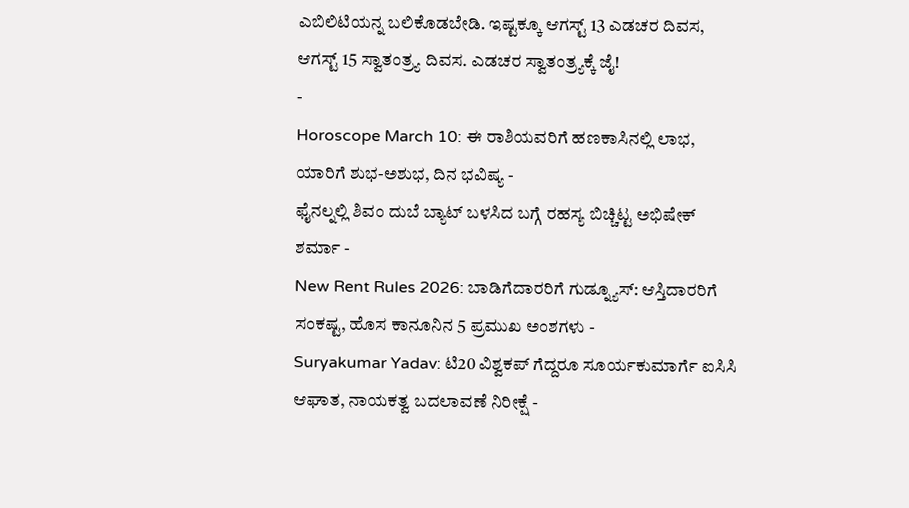ಎಬಿಲಿಟಿಯನ್ನ ಬಲಿಕೊಡಬೇಡಿ. ಇಷ್ಟಕ್ಕೂ ಆಗಸ್ಟ್ 13 ಎಡಚರ ದಿವಸ, ಆಗಸ್ಟ್ 15 ಸ್ವಾತಂತ್ರ್ಯ ದಿವಸ. ಎಡಚರ ಸ್ವಾತಂತ್ರ್ಯಕ್ಕೆ ಜೈ!
-
Horoscope March 10: ಈ ರಾಶಿಯವರಿಗೆ ಹಣಕಾಸಿನಲ್ಲಿ ಲಾಭ, ಯಾರಿಗೆ ಶುಭ-ಅಶುಭ, ದಿನ ಭವಿಷ್ಯ -
ಫೈನಲ್ನಲ್ಲಿ ಶಿವಂ ದುಬೆ ಬ್ಯಾಟ್ ಬಳಸಿದ ಬಗ್ಗೆ ರಹಸ್ಯ ಬಿಚ್ಚಿಟ್ಟ ಅಭಿಷೇಕ್ ಶರ್ಮಾ -
New Rent Rules 2026: ಬಾಡಿಗೆದಾರರಿಗೆ ಗುಡ್ನ್ಯೂಸ್: ಆಸ್ತಿದಾರರಿಗೆ ಸಂಕಷ್ಟ, ಹೊಸ ಕಾನೂನಿನ 5 ಪ್ರಮುಖ ಅಂಶಗಳು -
Suryakumar Yadav: ಟಿ20 ವಿಶ್ವಕಪ್ ಗೆದ್ದರೂ ಸೂರ್ಯಕುಮಾರ್ಗೆ ಐಸಿಸಿ ಆಘಾತ, ನಾಯಕತ್ವ ಬದಲಾವಣೆ ನಿರೀಕ್ಷೆ -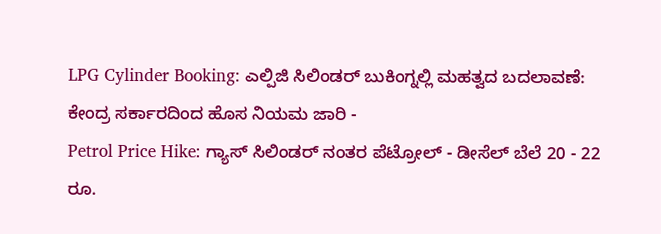LPG Cylinder Booking: ಎಲ್ಪಿಜಿ ಸಿಲಿಂಡರ್ ಬುಕಿಂಗ್ನಲ್ಲಿ ಮಹತ್ವದ ಬದಲಾವಣೆ: ಕೇಂದ್ರ ಸರ್ಕಾರದಿಂದ ಹೊಸ ನಿಯಮ ಜಾರಿ -
Petrol Price Hike: ಗ್ಯಾಸ್ ಸಿಲಿಂಡರ್ ನಂತರ ಪೆಟ್ರೋಲ್ - ಡೀಸೆಲ್ ಬೆಲೆ 20 - 22 ರೂ.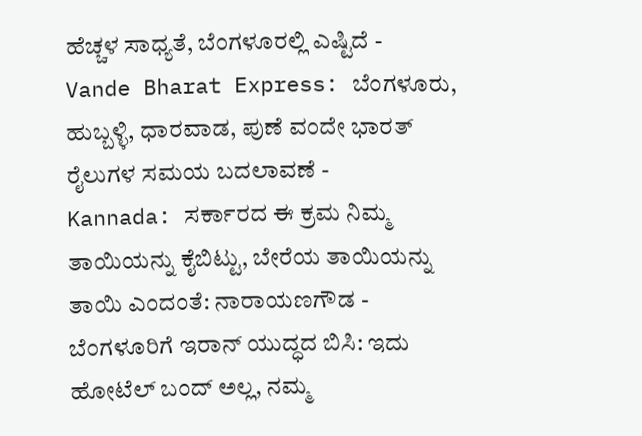ಹೆಚ್ಚಳ ಸಾಧ್ಯತೆ, ಬೆಂಗಳೂರಲ್ಲಿ ಎಷ್ಟಿದೆ -
Vande Bharat Express: ಬೆಂಗಳೂರು, ಹುಬ್ಬಳ್ಳಿ, ಧಾರವಾಡ, ಪುಣೆ ವಂದೇ ಭಾರತ್ ರೈಲುಗಳ ಸಮಯ ಬದಲಾವಣೆ -
Kannada: ಸರ್ಕಾರದ ಈ ಕ್ರಮ ನಿಮ್ಮ ತಾಯಿಯನ್ನು ಕೈಬಿಟ್ಟು, ಬೇರೆಯ ತಾಯಿಯನ್ನು ತಾಯಿ ಎಂದಂತೆ: ನಾರಾಯಣಗೌಡ -
ಬೆಂಗಳೂರಿಗೆ ಇರಾನ್ ಯುದ್ಧದ ಬಿಸಿ: ಇದು ಹೋಟೆಲ್ ಬಂದ್ ಅಲ್ಲ, ನಮ್ಮ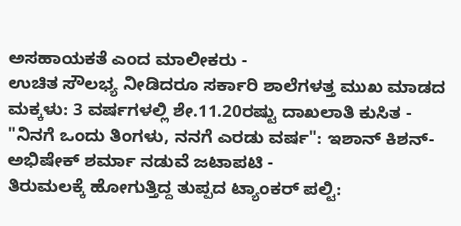ಅಸಹಾಯಕತೆ ಎಂದ ಮಾಲೀಕರು -
ಉಚಿತ ಸೌಲಭ್ಯ ನೀಡಿದರೂ ಸರ್ಕಾರಿ ಶಾಲೆಗಳತ್ತ ಮುಖ ಮಾಡದ ಮಕ್ಕಳು: 3 ವರ್ಷಗಳಲ್ಲಿ ಶೇ.11.20ರಷ್ಟು ದಾಖಲಾತಿ ಕುಸಿತ -
"ನಿನಗೆ ಒಂದು ತಿಂಗಳು, ನನಗೆ ಎರಡು ವರ್ಷ": ಇಶಾನ್ ಕಿಶನ್-ಅಭಿಷೇಕ್ ಶರ್ಮಾ ನಡುವೆ ಜಟಾಪಟಿ -
ತಿರುಮಲಕ್ಕೆ ಹೋಗುತ್ತಿದ್ದ ತುಪ್ಪದ ಟ್ಯಾಂಕರ್ ಪಲ್ಟಿ: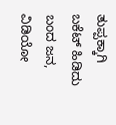ತುಪ್ಪಕ್ಕಾಗಿ ಬಕೆಟ್ ಹಿಡಿದು ಬಂದ ಜನ, ವಿಡಿಯೋ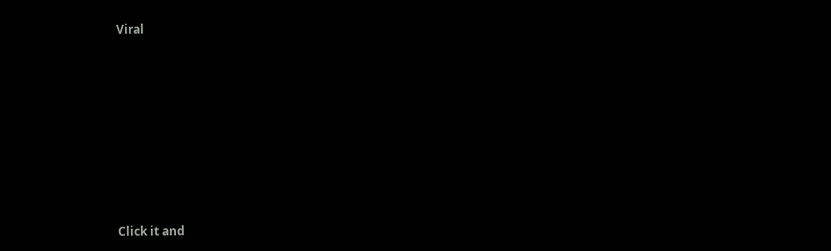Viral












Click it and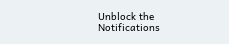Unblock the Notifications